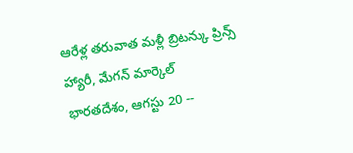ఆరేళ్ల తరువాత మళ్లీ బ్రిటన్కు ప్రిన్స్ హ్యారీ, మేగన్ మార్కెల్
భారతదేశం, ఆగస్టు 20 --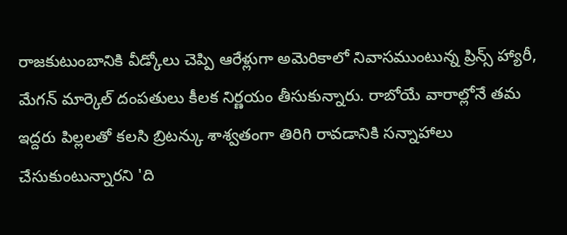రాజకుటుంబానికి వీడ్కోలు చెప్పి ఆరేళ్లుగా అమెరికాలో నివాసముంటున్న ప్రిన్స్ హ్యారీ, మేగన్ మార్కెల్ దంపతులు కీలక నిర్ణయం తీసుకున్నారు. రాబోయే వారాల్లోనే తమ ఇద్దరు పిల్లలతో కలసి బ్రిటన్కు శాశ్వతంగా తిరిగి రావడానికి సన్నాహాలు చేసుకుంటున్నారని 'ది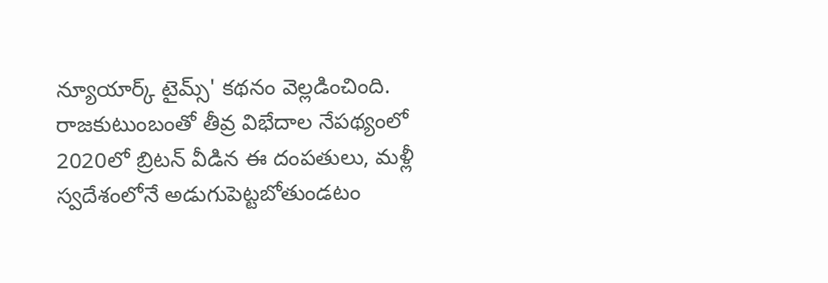న్యూయార్క్ టైమ్స్' కథనం వెల్లడించింది. రాజకుటుంబంతో తీవ్ర విభేదాల నేపథ్యంలో 2020లో బ్రిటన్ వీడిన ఈ దంపతులు, మళ్లీ స్వదేశంలోనే అడుగుపెట్టబోతుండటం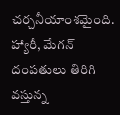చర్చనీయాంశమైంది.
హ్యారీ, మేగన్ దంపతులు తిరిగి వస్తున్న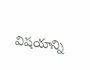విషయాన్ని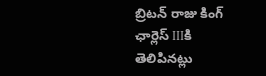బ్రిటన్ రాజు కింగ్ ఛార్లెస్ IIIకి తెలిపినట్లు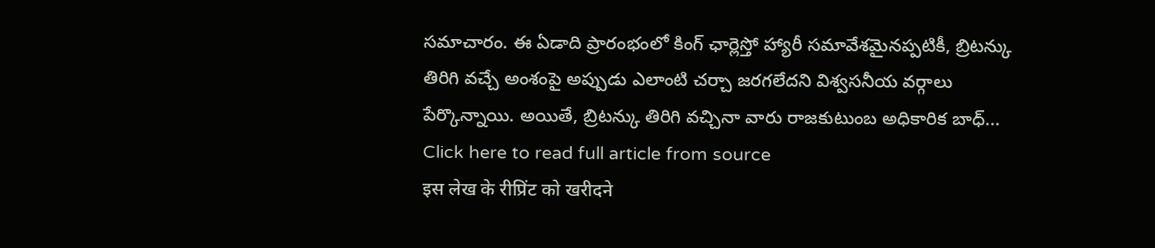సమాచారం. ఈ ఏడాది ప్రారంభంలో కింగ్ ఛార్లెస్తో హ్యారీ సమావేశమైనప్పటికీ, బ్రిటన్కు తిరిగి వచ్చే అంశంపై అప్పుడు ఎలాంటి చర్చా జరగలేదని విశ్వసనీయ వర్గాలు పేర్కొన్నాయి. అయితే, బ్రిటన్కు తిరిగి వచ్చినా వారు రాజకుటుంబ అధికారిక బాధ్...
Click here to read full article from source
इस लेख के रीप्रिंट को खरीदने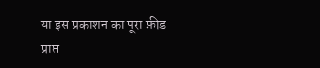या इस प्रकाशन का पूरा फ़ीड प्राप्त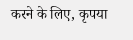करने के लिए, कृपया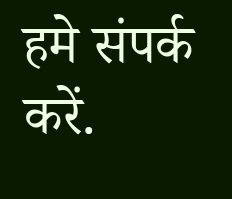हमे संपर्क करें.